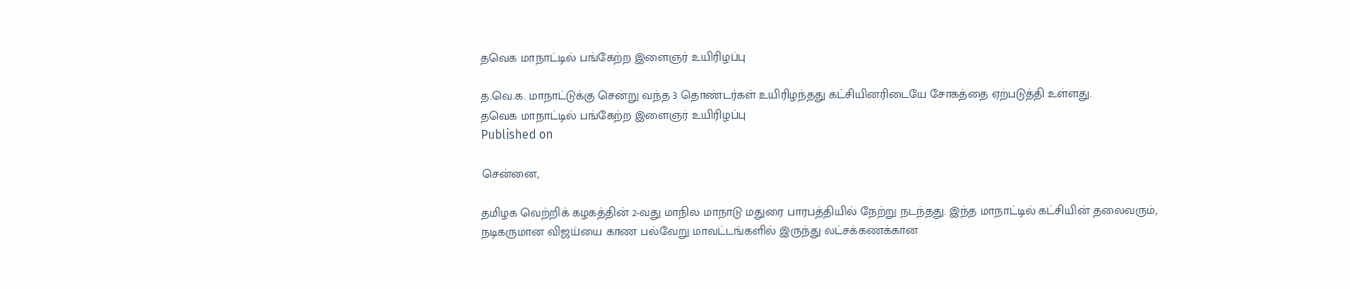தவெக மாநாட்டில் பங்கேற்ற இளைஞர் உயிரிழப்பு

த.வெ.க. மாநாட்டுக்கு சென்று வந்த 3 தொண்டர்கள் உயிரிழந்தது கட்சியினரிடையே சோகத்தை ஏற்படுத்தி உள்ளது.
தவெக மாநாட்டில் பங்கேற்ற இளைஞர் உயிரிழப்பு
Published on

சென்னை,

தமிழக வெற்றிக் கழகத்தின் 2-வது மாநில மாநாடு மதுரை பாரபத்தியில் நேற்று நடந்தது. இந்த மாநாட்டில் கட்சியின் தலைவரும், நடிகருமான விஜய்யை காண பல்வேறு மாவட்டங்களில் இருந்து லட்சக்கணக்கான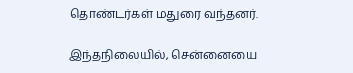தொண்டர்கள் மதுரை வந்தனர்.

இந்தநிலையில், சென்னையை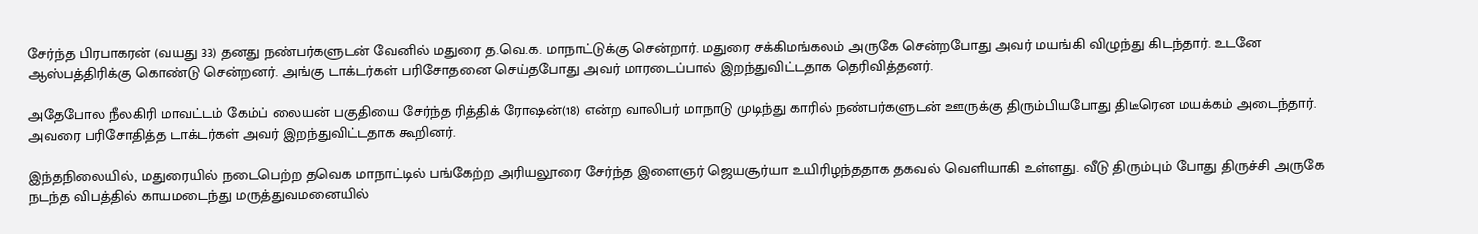சேர்ந்த பிரபாகரன் (வயது 33) தனது நண்பர்களுடன் வேனில் மதுரை த.வெ.க. மாநாட்டுக்கு சென்றார். மதுரை சக்கிமங்கலம் அருகே சென்றபோது அவர் மயங்கி விழுந்து கிடந்தார். உடனே ஆஸ்பத்திரிக்கு கொண்டு சென்றனர். அங்கு டாக்டர்கள் பரிசோதனை செய்தபோது அவர் மாரடைப்பால் இறந்துவிட்டதாக தெரிவித்தனர்.

அதேபோல நீலகிரி மாவட்டம் கேம்ப் லையன் பகுதியை சேர்ந்த ரித்திக் ரோஷன்(18) என்ற வாலிபர் மாநாடு முடிந்து காரில் நண்பர்களுடன் ஊருக்கு திரும்பியபோது திடீரென மயக்கம் அடைந்தார். அவரை பரிசோதித்த டாக்டர்கள் அவர் இறந்துவிட்டதாக கூறினர்.

இந்தநிலையில், மதுரையில் நடைபெற்ற தவெக மாநாட்டில் பங்கேற்ற அரியலூரை சேர்ந்த இளைஞர் ஜெயசூர்யா உயிரிழந்ததாக தகவல் வெளியாகி உள்ளது. வீடு திரும்பும் போது திருச்சி அருகே நடந்த விபத்தில் காயமடைந்து மருத்துவமனையில்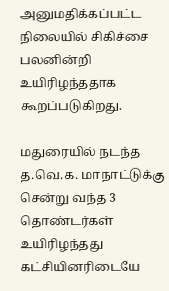அனுமதிக்கப்பட்ட நிலையில் சிகிச்சை பலனின்றி உயிரிழந்ததாக கூறப்படுகிறது.

மதுரையில் நடந்த த.வெ.க. மாநாட்டுக்கு சென்று வந்த 3 தொண்டர்கள் உயிரிழந்தது கட்சியினரிடையே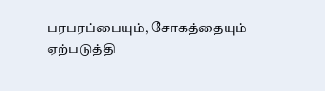பரபரப்பையும், சோகத்தையும் ஏற்படுத்தி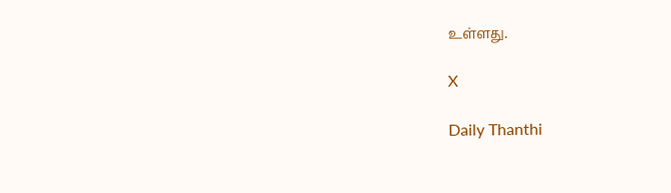உள்ளது.

X

Daily Thanthi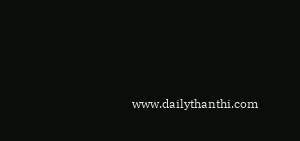www.dailythanthi.com